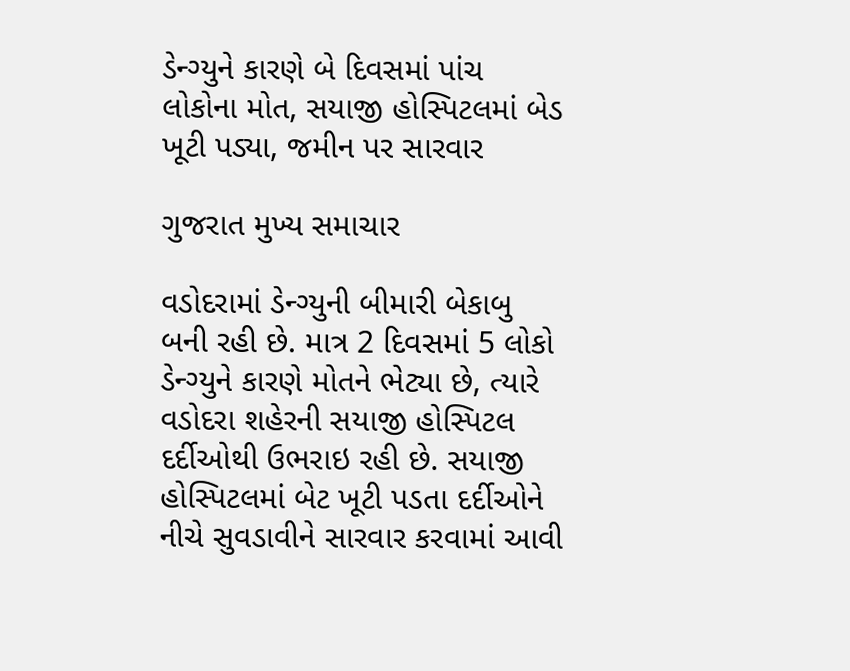ડેન્ગ્યુને કારણે બે દિવસમાં પાંચ લોકોના મોત, સયાજી હોસ્પિટલમાં બેડ ખૂટી પડ્યા, જમીન પર સારવાર

ગુજરાત મુખ્ય સમાચાર

વડોદરામાં ડેન્ગ્યુની બીમારી બેકાબુ બની રહી છે. માત્ર 2 દિવસમાં 5 લોકો ડેન્ગ્યુને કારણે મોતને ભેટ્યા છે, ત્યારે વડોદરા શહેરની સયાજી હોસ્પિટલ દર્દીઓથી ઉભરાઇ રહી છે. સયાજી હોસ્પિટલમાં બેટ ખૂટી પડતા દર્દીઓને નીચે સુવડાવીને સારવાર કરવામાં આવી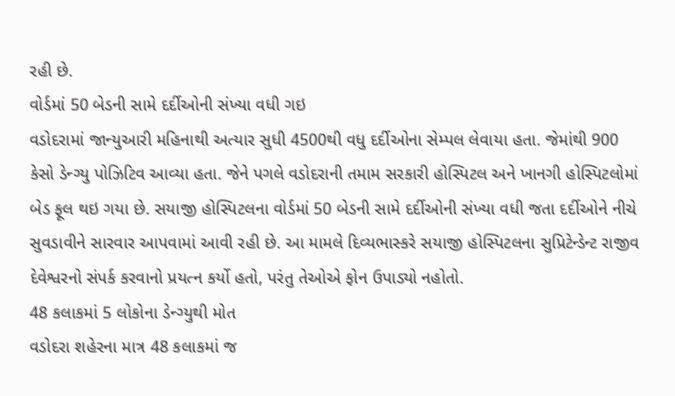રહી છે.
વોર્ડમાં 50 બેડની સામે દર્દીઓની સંખ્યા વધી ગઇ
વડોદરામાં જાન્યુઆરી મહિનાથી અત્યાર સુધી 4500થી વધુ દર્દીઓના સેમ્પલ લેવાયા હતા. જેમાંથી 900 કેસો ડેન્ગ્યુ પોઝિટિવ આવ્યા હતા. જેને પગલે વડોદરાની તમામ સરકારી હોસ્પિટલ અને ખાનગી હોસ્પિટલોમાં બેડ ફૂલ થઇ ગયા છે. સયાજી હોસ્પિટલના વોર્ડમાં 50 બેડની સામે દર્દીઓની સંખ્યા વધી જતા દર્દીઓને નીચે સુવડાવીને સારવાર આપવામાં આવી રહી છે. આ મામલે દિવ્યભાસ્કરે સયાજી હોસ્પિટલના સુપ્રિટેન્ડેન્ટ રાજીવ દેવેશ્વરનો સંપર્ક કરવાનો પ્રયત્ન કર્યો હતો, પરંતુ તેઓએ ફોન ઉપાડ્યો નહોતો.
48 કલાકમાં 5 લોકોના ડેન્ગ્યુથી મોત
વડોદરા શહેરના માત્ર 48 કલાકમાં જ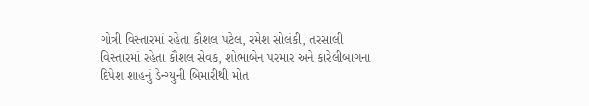ગોત્રી વિસ્તારમાં રહેતા કૌશલ પટેલ, રમેશ સોલંકી, તરસાલી વિસ્તારમાં રહેતા કૌશલ સેવક, શોભાબેન પરમાર અને કારેલીબાગના દિપેશ શાહનું ડેન્ગ્યુની બિમારીથી મોત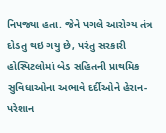નિપજ્યા હતા. જેને પગલે આરોગ્ય તંત્ર દોડતુ થઇ ગયુ છે, પરંતુ સરકારી હોસ્પિટલોમાં બેડ સહિતની પ્રાથમિક સુવિધાઓના અભાવે દર્દીઓને હેરાન-પરેશાન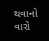થવાનો વારો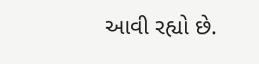આવી રહ્યો છે.